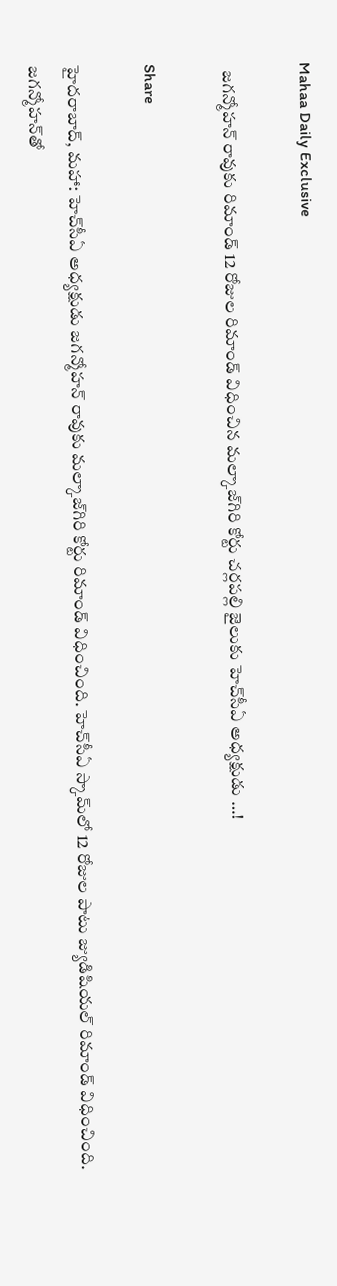Mahaa Daily Exclusive

  జగన్మోహన్‌ రావుకు రిమాండ్‌ 12 రోజుల రిమాండ్‌ విధించిన మల్కాజ్‌గిరి కోర్టు చర్లపల్లి జైలుకు హెచ్‌సీఏ అధ్యక్షుడు …!

Share

హైదరాబాద్, మహా: హెచ్‌సీఏ అధ్యక్షుడు జగన్మోహన్‌ రావుకు మల్కాజ్‌గిరి కోర్టు రిమాండ్‌ విధించింది. హెచ్‌సీఏ స్కామ్‌లో 12 రోజుల పాటు జ్యుడిషియల్‌ రిమాండ్‌ విధించింది. జగన్మోహన్‌తో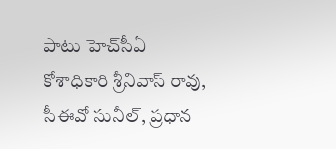పాటు హెచ్‌సీఏ కోశాధికారి శ్రీనివాస్‌ రావు, సీఈవో సునీల్‌, ప్రధాన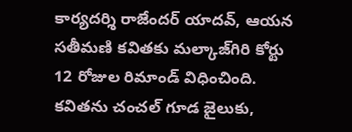కార్యదర్శి రాజేందర్‌ యాదవ్, ఆయన సతీమణి కవితకు మల్కాజ్‌గిరి కోర్టు 12 రోజుల రిమాండ్‌ విధించింది. కవితను చంచల్ గూడ జైలుకు,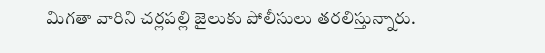మిగతా వారిని చర్లపల్లి జైలుకు పోలీసులు తరలిస్తున్నారు.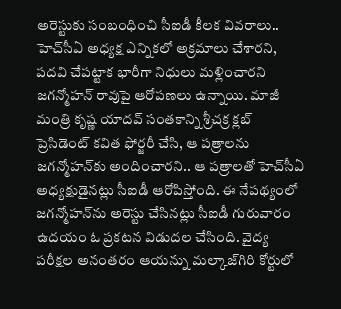అరెస్టుకు సంబంధించి సీఐడీ కీలక వివరాలు..
హెచ్‌సీఏ అధ్యక్ష ఎన్నికలో అక్రమాలు చేశారని, పదవి చేపట్టాక భారీగా నిధులు మళ్లించారని జగన్మోహన్‌ రావుపై ఆరోపణలు ఉన్నాయి. మాజీ మంత్రి కృష్ణ యాదవ్‌ సంతకాన్ని శ్రీచక్ర క్లబ్‌ ప్రెసిడెంట్‌ కవిత ఫోర్జరీ చేసి, ఆ పత్రాలను జగన్మోహన్‌కు అందించారని.. ఆ పత్రాలతో హెచ్‌సీఏ అధ్యక్షుడైనట్లు సీఐడీ ఆరోపిస్తోంది. ఈ నేపథ్యంలో జగన్మోహన్‌ను అరెస్టు చేసినట్లు సీఐడీ గురువారం ఉదయం ఓ ప్రకటన విడుదల చేసింది. వైద్య పరీక్షల అనంతరం ఆయన్ను మల్కాజ్‌గిరి కోర్టులో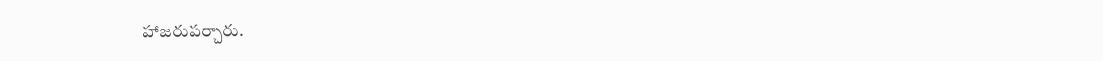హాజరుపర్చారు.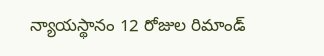న్యాయస్థానం 12 రోజుల రిమాండ్‌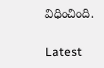విధించింది.

Latest